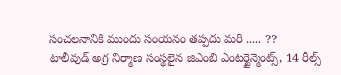సంచలనానికి ముందు సంయనం తప్పదు మరి ..... ??
టాలీవుడ్ అగ్ర నిర్మాణ సంస్థలైన జిఎంబి ఎంటర్టైన్మెంట్స్, 14 రీల్స్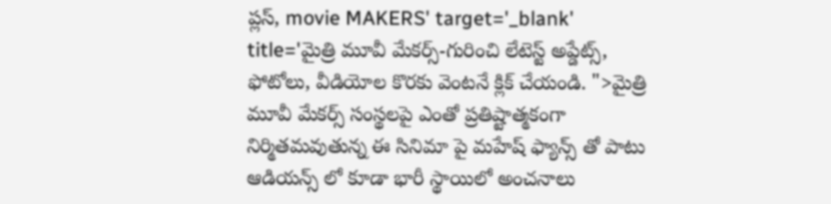ప్లస్, movie MAKERS' target='_blank' title='మైత్రి మూవీ మేకర్స్-గురించి లేటెస్ట్ అప్డేట్స్, ఫోటోలు, వీడియోల కొరకు వెంటనే క్లిక్ చేయండి. ">మైత్రి మూవీ మేకర్స్ సంస్థలపై ఎంతో ప్రతిష్టాత్మకంగా నిర్మితమవుతున్న ఈ సినిమా పై మహేష్ ఫ్యాన్స్ తో పాటు ఆడియన్స్ లో కూడా భారీ స్థాయిలో అంచనాలు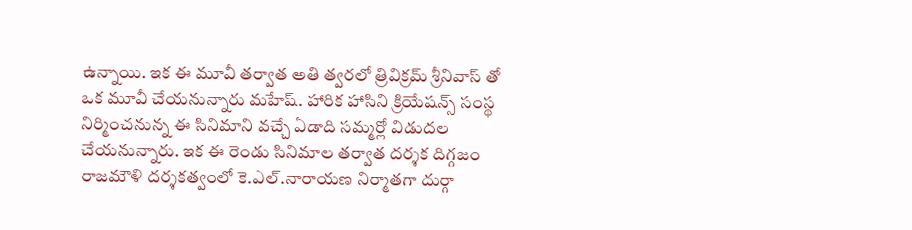ఉన్నాయి. ఇక ఈ మూవీ తర్వాత అతి త్వరలో త్రివిక్రమ్ శ్రీనివాస్ తో ఒక మూవీ చేయనున్నారు మహేష్. హారిక హాసిని క్రియేషన్స్ సంస్థ నిర్మించనున్న ఈ సినిమాని వచ్చే ఏడాది సమ్మర్లో విడుదల చేయనున్నారు. ఇక ఈ రెండు సినిమాల తర్వాత దర్శక దిగ్గజం రాజమౌళి దర్శకత్వంలో కె.ఎల్.నారాయణ నిర్మాతగా దుర్గా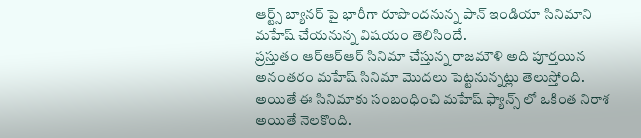ఆర్ట్స్ బ్యానర్ పై భారీగా రూపొందనున్న పాన్ ఇండియా సినిమాని మహేష్ చేయనున్న విషయం తెలిసిందే.
ప్రస్తుతం ఆర్ఆర్ఆర్ సినిమా చేస్తున్న రాజమౌళి అది పూర్తయిన అనంతరం మహేష్ సినిమా మొదలు పెట్టనున్నట్లు తెలుస్తోంది. అయితే ఈ సినిమాకు సంబంధించి మహేష్ ఫ్యాన్స్ లో ఒకింత నిరాశ అయితే నెలకొంది.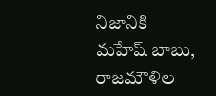నిజానికి మహేష్ బాబు, రాజమౌళిల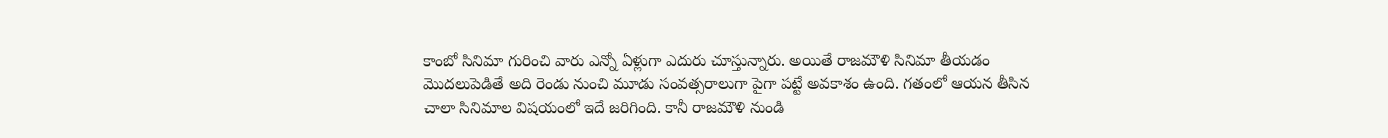కాంబో సినిమా గురించి వారు ఎన్నో ఏళ్లుగా ఎదురు చూస్తున్నారు. అయితే రాజమౌళి సినిమా తీయడం మొదలుపెడితే అది రెండు నుంచి మూడు సంవత్సరాలుగా పైగా పట్టే అవకాశం ఉంది. గతంలో ఆయన తీసిన చాలా సినిమాల విషయంలో ఇదే జరిగింది. కానీ రాజమౌళి నుండి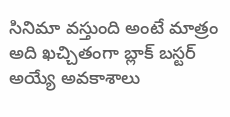సినిమా వస్తుంది అంటే మాత్రం అది ఖచ్చితంగా బ్లాక్ బస్టర్ అయ్యే అవకాశాలు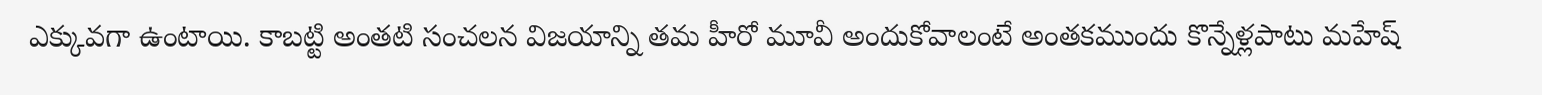ఎక్కువగా ఉంటాయి. కాబట్టి అంతటి సంచలన విజయాన్ని తమ హీరో మూవీ అందుకోవాలంటే అంతకముందు కొన్నేళ్లపాటు మహేష్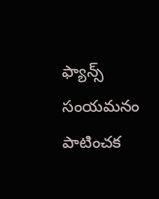ఫ్యాన్స్ సంయమనం పాటించక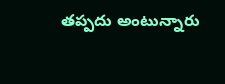తప్పదు అంటున్నారు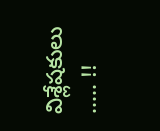విశ్లేషకులు ..... !!